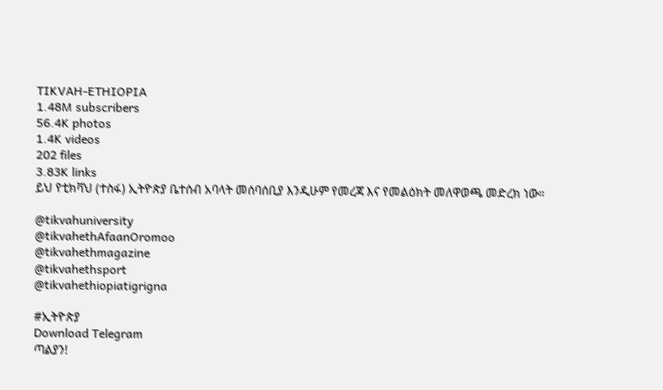TIKVAH-ETHIOPIA
1.48M subscribers
56.4K photos
1.4K videos
202 files
3.83K links
ይህ የቲክቫህ (ተስፋ) ኢትዮጵያ ቤተሰብ አባላት መሰባሰቢያ እንዲሁም የመረጃ እና የመልዕክት መለዋወጫ መድረክ ነው።

@tikvahuniversity
@tikvahethAfaanOromoo
@tikvahethmagazine
@tikvahethsport
@tikvahethiopiatigrigna

#ኢትዮጵያ
Download Telegram
ጣልያን!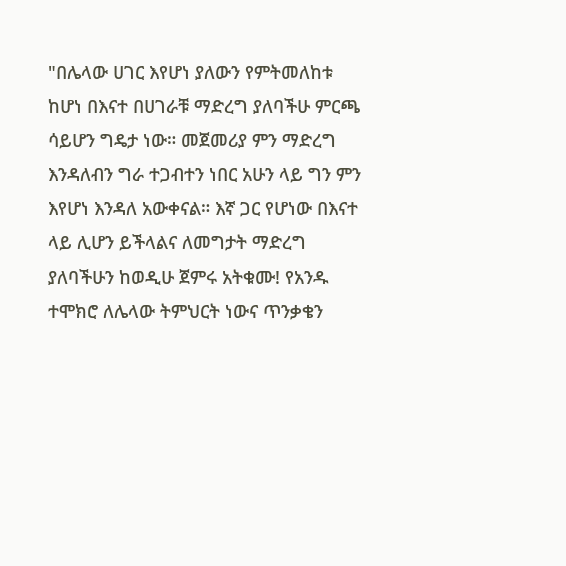"በሌላው ሀገር እየሆነ ያለውን የምትመለከቱ ከሆነ በእናተ በሀገራቹ ማድረግ ያለባችሁ ምርጫ ሳይሆን ግዴታ ነው። መጀመሪያ ምን ማድረግ እንዳለብን ግራ ተጋብተን ነበር አሁን ላይ ግን ምን እየሆነ እንዳለ አውቀናል። እኛ ጋር የሆነው በእናተ ላይ ሊሆን ይችላልና ለመግታት ማድረግ ያለባችሁን ከወዲሁ ጀምሩ አትቁሙ! የአንዱ ተሞክሮ ለሌላው ትምህርት ነውና ጥንቃቄን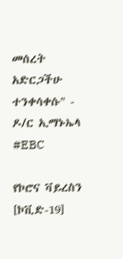መሰረት አድርጋችሁ ተንቀሳቀሱ" - ዶ/ር ኢማኑኤላ #EBC

የኮሮና ቫይረስን [ኮቪድ-19]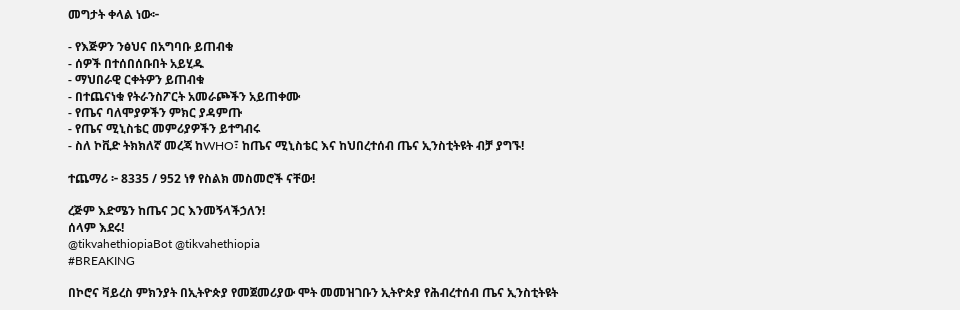መግታት ቀላል ነው፦

- የእጅዎን ንፅህና በአግባቡ ይጠብቁ
- ሰዎች በተሰበሰቡበት አይሂዱ
- ማህበራዊ ርቀትዎን ይጠብቁ
- በተጨናነቁ የትራንስፖርት አመራጮችን አይጠቀሙ
- የጤና ባለሞያዎችን ምክር ያዳምጡ
- የጤና ሚኒስቴር መምሪያዎችን ይተግብሩ
- ስለ ኮቪድ ትክክለኛ መረጃ ከWHO፣ ከጤና ሚኒስቴር እና ከህበረተሰብ ጤና ኢንስቲትዩት ብቻ ያግኙ!

ተጨማሪ ፦ 8335 / 952 ነፃ የስልክ መስመሮች ናቸው!

ረጅም እድሜን ከጤና ጋር እንመኝላችኃለን!
ሰላም እደሩ!
@tikvahethiopiaBot @tikvahethiopia
#BREAKING

በኮሮና ቫይረስ ምክንያት በኢትዮጵያ የመጀመሪያው ሞት መመዝገቡን ኢትዮጵያ የሕብረተሰብ ጤና ኢንስቲትዩት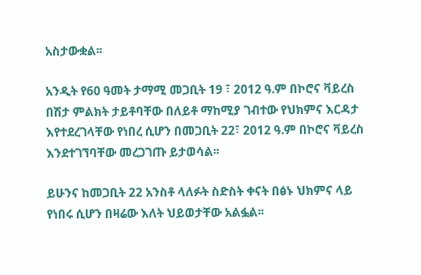አስታውቋል፡፡

አንዲት የ60 ዓመት ታማሚ መጋቢት 19 ፣ 2012 ዓ.ም በኮሮና ቫይረስ በሽታ ምልክት ታይቶባቸው በለይቶ ማከሚያ ገብተው የህክምና እርዳታ እየተደረገላቸው የነበረ ሲሆን በመጋቢት 22፣ 2012 ዓ.ም በኮሮና ቫይረስ እንደተገኘባቸው መረጋገጡ ይታወሳል፡፡

ይሁንና ከመጋቢት 22 አንስቶ ላለፉት ስድስት ቀናት በፅኑ ህክምና ላይ የነበሩ ሲሆን በዛሬው እለት ህይወታቸው አልፏል፡፡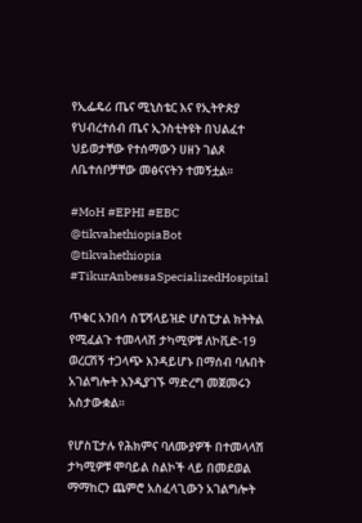የኢፌዴሪ ጤና ሚኒስቴር እና የኢትዮጵያ የህብረተሰብ ጤና ኢንስቲትዩት በህልፈተ ህይወታቸው የተሰማውን ሀዘን ገልጾ ለቤተሰቦቻቸው መፅናናትን ተመኝቷል፡፡

#MoH #EPHI #EBC
@tikvahethiopiaBot @tikvahethiopia
#TikurAnbessaSpecializedHospital

ጥቁር አንበሳ ስፔሻላይዝድ ሆስፒታል ክትትል የሚፈልጉ ተመላላሽ ታካሚዎቹ ለኮቪድ-19 ወረርሽኝ ተጋላጭ እንዳይሆኑ በማሰብ ባሉበት አገልግሎት እንዲያገኙ ማድረግ መጀመሩን አስታውቋል።

የሆስፒታሉ የሕክምና ባለሙያዎች በተመላላሽ ታካሚዎቹ ሞባይል ስልኮች ላይ በመደወል ማማከርን ጨምሮ አስፈላጊውን አገልግሎት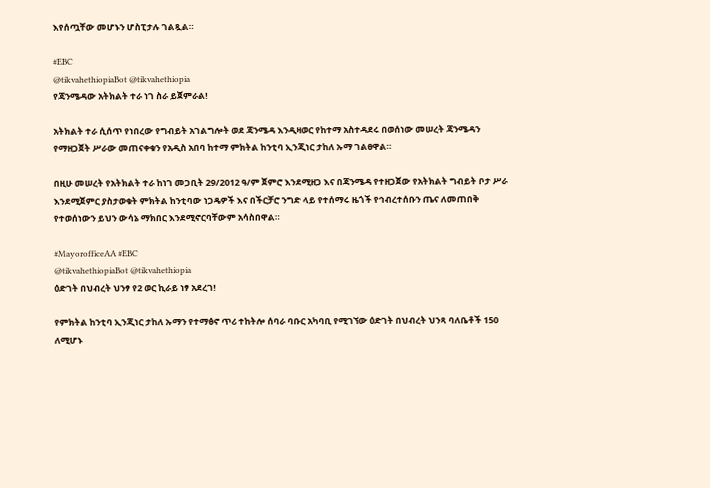እየሰጧቸው መሆኑን ሆስፒታሉ ገልጿል።

#EBC
@tikvahethiopiaBot @tikvahethiopia
የጃንሜዳው አትክልት ተራ ነገ ስራ ይጀምራል!

አትክልት ተራ ሲሰጥ የነበረው የግብይት አገልግሎት ወደ ጃንሜዳ እንዲዛወር የከተማ አስተዳደሩ በወሰነው መሠረት ጃንሜዳን የማዘጋጀት ሥራው መጠናቀቁን የአዲስ አበባ ከተማ ምክትል ከንቲባ ኢንጂነር ታከለ ኡማ ገልፀዋል።

በዚሁ መሠረት የአትክልት ተራ ከነገ መጋቢት 29/2012 ዓ/ም ጀምሮ እንደሚዘጋ እና በጃንሜዳ የተዘጋጀው የአትክልት ግብይት ቦታ ሥራ እንደሚጀምር ያስታወቁት ምክትል ከንቲባው ነጋዴዎች እና በችርቻሮ ንግድ ላይ የተሰማሩ ዜጎች የኅብረተሰቡን ጤና ለመጠበቅ የተወሰነውን ይህን ውሳኔ ማክበር እንደሚኖርባቸውም አሳስበዋል።

#MayorofficeAA #EBC
@tikvahethiopiaBot @tikvahethiopia
ዕድገት በህብረት ህንፃ የ2 ወር ኪራይ ነፃ አደረገ!

የምክትል ከንቲባ ኢንጂነር ታከለ ኡማን የተማፅኖ ጥሪ ተከትሎ ሰባራ ባቡር አካባቢ የሚገኘው ዕድገት በህብረት ህንጻ ባለቤቶች 150 ለሚሆኑ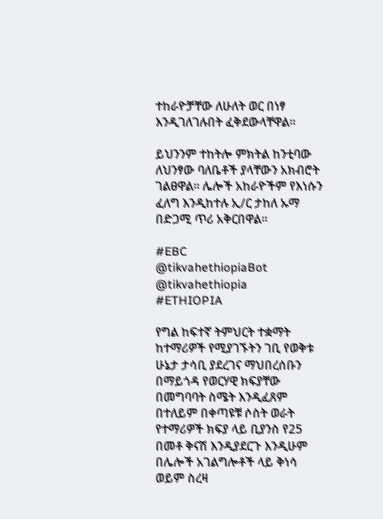ተከራዮቻቸው ለሁለት ወር በነፃ እንዲገለገሉበት ፈቅደውላቸዋል።

ይህንንም ተከትሎ ምክትል ከንቲባው ለህንፃው ባለቤቶች ያላቸውን አክብሮት ገልፀዋል። ሌሎች አከራዮችም የእነሱን ፈለግ እንዲከተሉ ኢ/ር ታከለ ኡማ በድጋሚ ጥሪ አቅርበዋል።

#EBC
@tikvahethiopiaBot @tikvahethiopia
#ETHIOPIA

የግል ከፍተኛ ትምህርት ተቋማት ከተማሪዎች የሚያገኙትን ገቢ የወቅቱ ሁኔታ ታሳቢ ያደረገና ማህበረሰቡን በማይጎዳ የወርሃዊ ክፍያቸው በመግባባት ስሜት እንዲፈጸም በተለይም በቀጣዩቹ ሶስት ወራት የተማሪዎች ክፍያ ላይ ቢያንስ የ25 በመቶ ቅናሽ እንዲያደርጉ እንዲሁም በሌሎች አገልግሎቶች ላይ ቅነሳ ወይም ስረዛ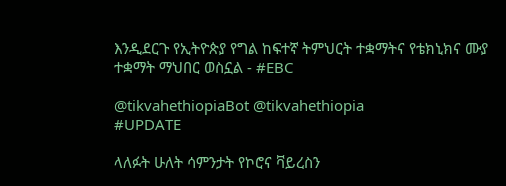እንዲደርጉ የኢትዮጵያ የግል ከፍተኛ ትምህርት ተቋማትና የቴክኒክና ሙያ ተቋማት ማህበር ወስኗል - #EBC

@tikvahethiopiaBot @tikvahethiopia
#UPDATE

ላለፉት ሁለት ሳምንታት የኮሮና ቫይረስን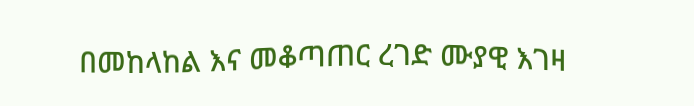በመከላከል እና መቆጣጠር ረገድ ሙያዊ እገዛ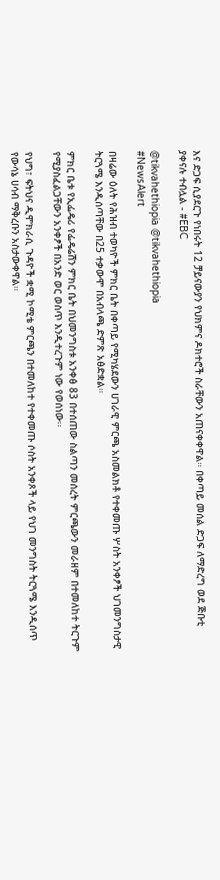እና ድጋፍ ሲያደርጉ የነበሩት 12 ቻይናውያን የህክምና ዶክተሮች ስራቸውን አጠናቀቀዋል። በቀጣይ መሰል ድጋፍ ለማድረግ ወደ ጅቡቲ ያቀናሉ ተብሏል - #EBC

@tikvahethiopia @tikvahethiopia
#NewsAlert

በዛሬው ዕለት የሕዝብ ተወካዮች ምክር ቤት በቀጣይ የሚካሄደውን ሀገራዊ ምርጫ አስመልክቶ የተቀመጡ ሦስት አንቀፆች ህገመንግስታዊ ትርጓሜ እንዲሰጣቸው በ25 ተቃውሞ በአብላጫ ድምጽ አፅድቋል።

ምክር ቤቱ የኢፌዴሪ የፌዴሬሽን ምክር ቤት በህመንግስቱ አንቀፅ 83 በተሰጠው ስልጣን መሰረት ምርጫውን መራዘም በተመለከተ ትርጉም የሚያስፈልጋቸውን አንቀፆች በአንድ ወር ወስጥ እንዲተረጉም ነው የወሰነው፡፡

የህግ፣ ፍትህና ዲሞክራሲ ጉዳዮች ቋሚ ኮሚቴ ምርጫን በተመለከተ የተቀመጡ ሶስት አንቀጾች ላይ የህገ መንግስት ትርጓሜ እንዲሰጥ የውሳኔ ሀሳብ ማቅረቡን አስታውቀዋል።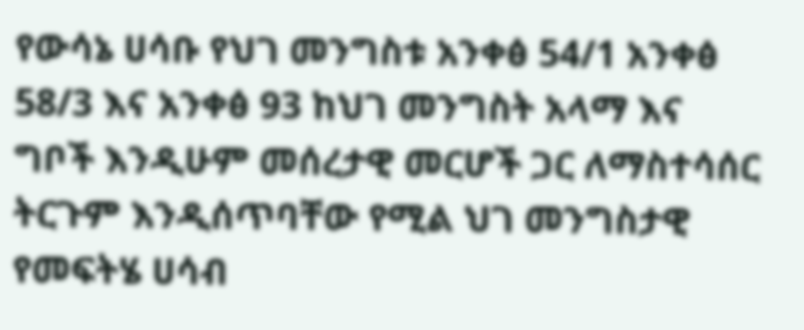የውሳኔ ሀሳቡ የህገ መንግስቱ አንቀፅ 54/1 አንቀፅ 58/3 እና አንቀፅ 93 ከህገ መንግስት አላማ እና ግቦች እንዲሁም መሰረታዊ መርሆች ጋር ለማስተሳሰር ትርጉም እንዲሰጥባቸው የሚል ህገ መንግስታዊ የመፍትሄ ሀሳብ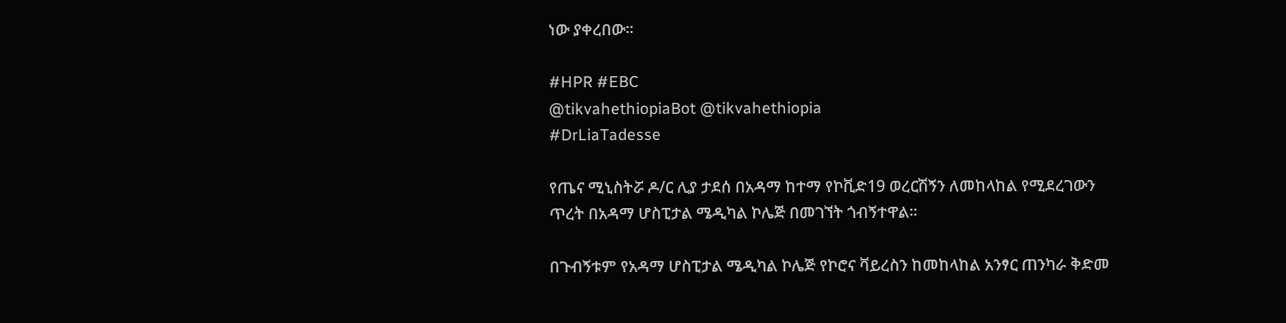ነው ያቀረበው።

#HPR #EBC
@tikvahethiopiaBot @tikvahethiopia
#DrLiaTadesse

የጤና ሚኒስትሯ ዶ/ር ሊያ ታደሰ በአዳማ ከተማ የኮቪድ19 ወረርሽኝን ለመከላከል የሚደረገውን ጥረት በአዳማ ሆስፒታል ሜዲካል ኮሌጅ በመገኘት ጎብኝተዋል።

በጉብኝቱም የአዳማ ሆስፒታል ሜዲካል ኮሌጅ የኮሮና ቫይረስን ከመከላከል አንፃር ጠንካራ ቅድመ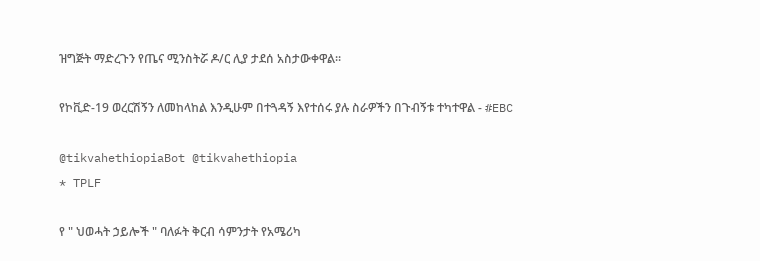ዝግጅት ማድረጉን የጤና ሚንስትሯ ዶ/ር ሊያ ታደሰ አስታውቀዋል።

የኮቪድ-19 ወረርሽኝን ለመከላከል እንዲሁም በተጓዳኝ እየተሰሩ ያሉ ስራዎችን በጉብኝቱ ተካተዋል - #EBC

@tikvahethiopiaBot @tikvahethiopia
* TPLF

የ " ህወሓት ኃይሎች " ባለፉት ቅርብ ሳምንታት የአሜሪካ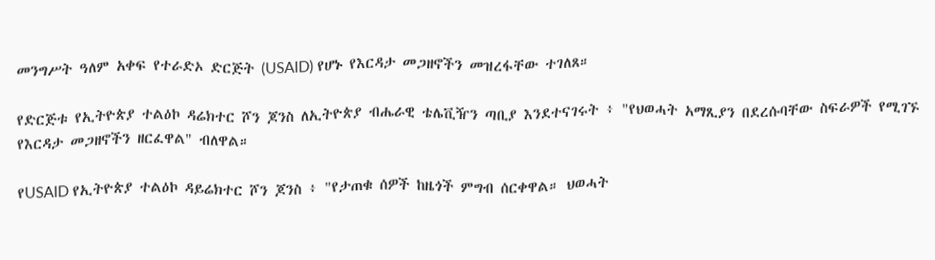መንግሥት ዓለም አቀፍ የተራድኦ ድርጅት (USAID) የሆኑ የእርዳታ መጋዘኖችን መዝረፋቸው ተገለጸ።

የድርጅቱ የኢትዮጵያ ተልዕኮ ዳሬክተር ሾን ጆንስ ለኢትዮጵያ ብሔራዊ ቴሌቪዥን ጣቢያ እንደተናገሩት ፥ "የህወሓት አማጺያን በደረሱባቸው ስፍራዎች የሚገኙ የእርዳታ መጋዘኖችን ዘርፈዋል" ብለዋል።

የUSAID የኢትዮጵያ ተልዕኮ ዳይሬክተር ሾን ጆንስ ፥ "የታጠቁ ሰዎች ከዜጎች ምግብ ሰርቀዋል። ህወሓት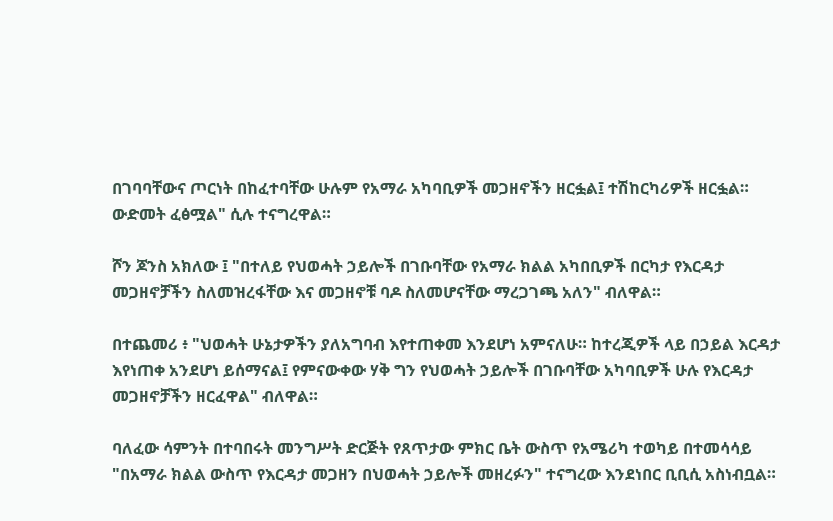በገባባቸውና ጦርነት በከፈተባቸው ሁሉም የአማራ አካባቢዎች መጋዘኖችን ዘርፏል፤ ተሽከርካሪዎች ዘርፏል። ውድመት ፈፅሟል" ሲሉ ተናግረዋል።

ሾን ጆንስ አክለው ፤ "በተለይ የህወሓት ኃይሎች በገቡባቸው የአማራ ክልል አካበቢዎች በርካታ የእርዳታ መጋዘኖቻችን ስለመዝረፋቸው እና መጋዘኖቹ ባዶ ስለመሆናቸው ማረጋገጫ አለን" ብለዋል።

በተጨመሪ ፥ "ህወሓት ሁኔታዎችን ያለአግባብ እየተጠቀመ እንደሆነ አምናለሁ። ከተረጂዎች ላይ በኃይል እርዳታ እየነጠቀ አንደሆነ ይሰማናል፤ የምናውቀው ሃቅ ግን የህወሓት ኃይሎች በገቡባቸው አካባቢዎች ሁሉ የእርዳታ መጋዘኖቻችን ዘርፈዋል" ብለዋል።

ባለፈው ሳምንት በተባበሩት መንግሥት ድርጅት የጸጥታው ምክር ቤት ውስጥ የአሜሪካ ተወካይ በተመሳሳይ "በአማራ ክልል ውስጥ የእርዳታ መጋዘን በህወሓት ኃይሎች መዘረፉን" ተናግረው እንደነበር ቢቢሲ አስነብቧል።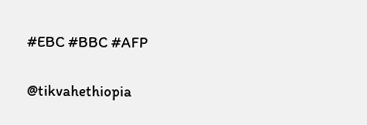#EBC #BBC #AFP

@tikvahethiopia